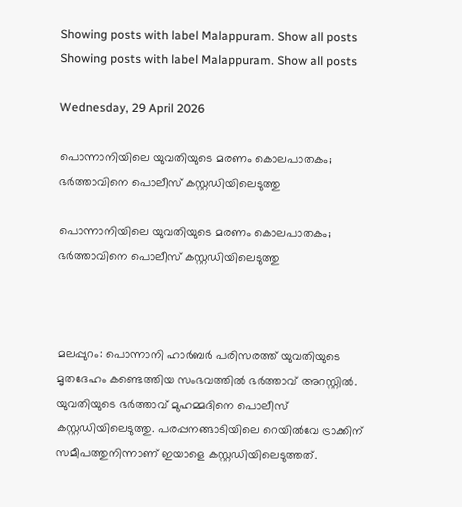Showing posts with label Malappuram. Show all posts
Showing posts with label Malappuram. Show all posts

Wednesday, 29 April 2026

പൊന്നാനിയിലെ യുവതിയുടെ മരണം കൊലപാതകം; ഭര്‍ത്താവിനെ പൊലീസ് കസ്റ്റഡിയിലെടുത്തു

പൊന്നാനിയിലെ യുവതിയുടെ മരണം കൊലപാതകം; ഭര്‍ത്താവിനെ പൊലീസ് കസ്റ്റഡിയിലെടുത്തു



മലപ്പുറം: പൊന്നാനി ഹാര്‍ബര്‍ പരിസരത്ത് യുവതിയുടെ മൃതദേഹം കണ്ടെത്തിയ സംഭവത്തില്‍ ഭർത്താവ് അറസ്റ്റിൽ. യുവതിയുടെ ഭര്‍ത്താവ് മുഹമ്മദിനെ പൊലീസ് കസ്റ്റഡിയിലെടുത്തു. പരപ്പനങ്ങാടിയിലെ റെയില്‍വേ ട്രാക്കിന് സമീപത്തുനിന്നാണ് ഇയാളെ കസ്റ്റഡിയിലെടുത്തത്.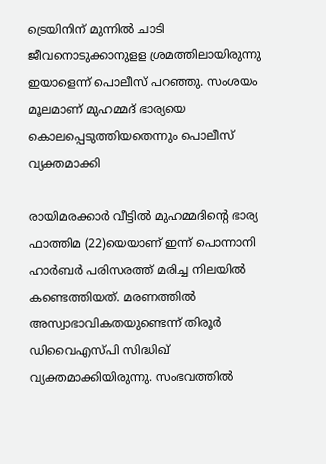ട്രെയിനിന് മുന്നില്‍ ചാടി ജീവനൊടുക്കാനുളള ശ്രമത്തിലായിരുന്നു ഇയാളെന്ന് പൊലീസ് പറഞ്ഞു. സംശയം മൂലമാണ് മുഹമ്മദ് ഭാര്യയെ കൊലപ്പെടുത്തിയതെന്നും പൊലീസ് വ്യക്തമാക്കി

രായിമരക്കാര്‍ വീട്ടില്‍ മുഹമ്മദിന്റെ ഭാര്യ ഫാത്തിമ (22)യെയാണ് ഇന്ന് പൊന്നാനി ഹാര്‍ബര്‍ പരിസരത്ത് മരിച്ച നിലയില്‍ കണ്ടെത്തിയത്. മരണത്തില്‍ അസ്വാഭാവികതയുണ്ടെന്ന് തിരൂര്‍ ഡിവൈഎസ്പി സിദ്ധിഖ് വ്യക്തമാക്കിയിരുന്നു. സംഭവത്തില്‍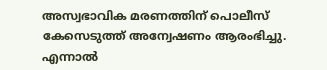അസ്വഭാവിക മരണത്തിന് പൊലീസ് കേസെടുത്ത് അന്വേഷണം ആരംഭിച്ചു. എന്നാല്‍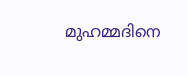മുഹമ്മദിനെ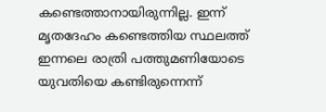കണ്ടെത്താനായിരുന്നില്ല. ഇന്ന് മൃതദേഹം കണ്ടെത്തിയ സ്ഥലത്ത് ഇന്നലെ രാത്രി പത്തുമണിയോടെ യുവതിയെ കണ്ടിരുന്നെന്ന്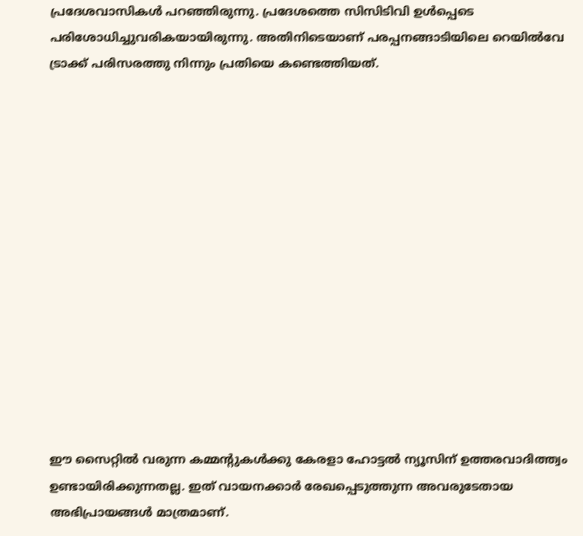പ്രദേശവാസികള്‍ പറഞ്ഞിരുന്നു. പ്രദേശത്തെ സിസിടിവി ഉള്‍പ്പെടെ പരിശോധിച്ചുവരികയായിരുന്നു. അതിനിടെയാണ് പരപ്പനങ്ങാടിയിലെ റെയില്‍വേ ട്രാക്ക് പരിസരത്തു നിന്നും പ്രതിയെ കണ്ടെത്തിയത്.














ഈ സൈറ്റിൽ വരുന്ന കമ്മന്റുകൾക്കു കേരളാ ഹോട്ടൽ ന്യൂസിന് ഉത്തരവാദിത്ത്വം ഉണ്ടായിരിക്കുന്നതല്ല. ഇത് വായനക്കാർ രേഖപ്പെടുത്തുന്ന അവരുടേതായ അഭിപ്രായങ്ങൾ മാത്രമാണ്.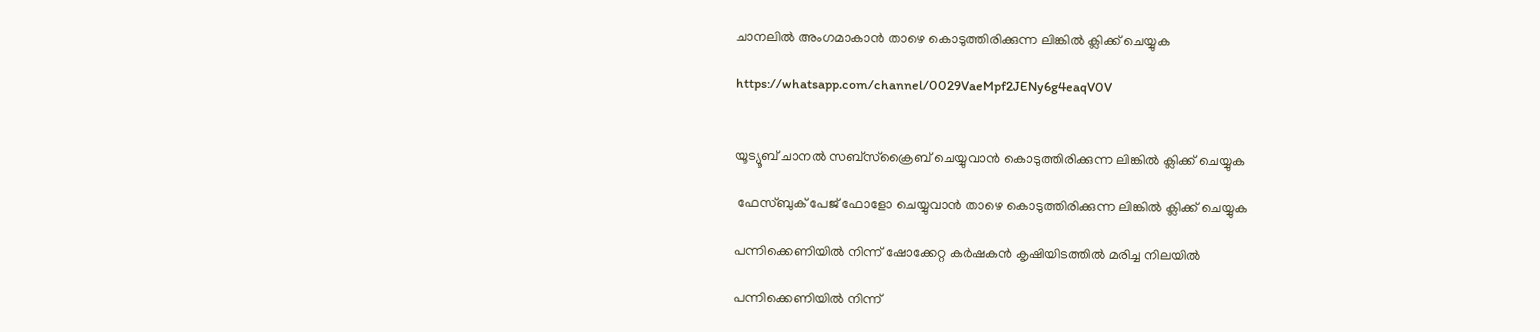ചാനലിൽ അംഗമാകാൻ താഴെ കൊടുത്തിരിക്കുന്ന ലിങ്കിൽ ക്ലിക്ക് ചെയ്യുക

https://whatsapp.com/channel/0029VaeMpf2JENy6g4eaqV0V


യൂട്യൂബ് ചാനൽ സബ്സ്ക്രൈബ് ചെയ്യുവാൻ കൊടുത്തിരിക്കുന്ന ലിങ്കിൽ ക്ലിക്ക് ചെയ്യുക

 ഫേസ്ബുക് പേജ് ഫോളോ ചെയ്യുവാൻ താഴെ കൊടുത്തിരിക്കുന്ന ലിങ്കിൽ ക്ലിക്ക് ചെയ്യുക

പന്നിക്കെണിയിൽ നിന്ന് ഷോക്കേറ്റ കർഷകൻ കൃഷിയിടത്തിൽ മരിച്ച നിലയിൽ

പന്നിക്കെണിയിൽ നിന്ന്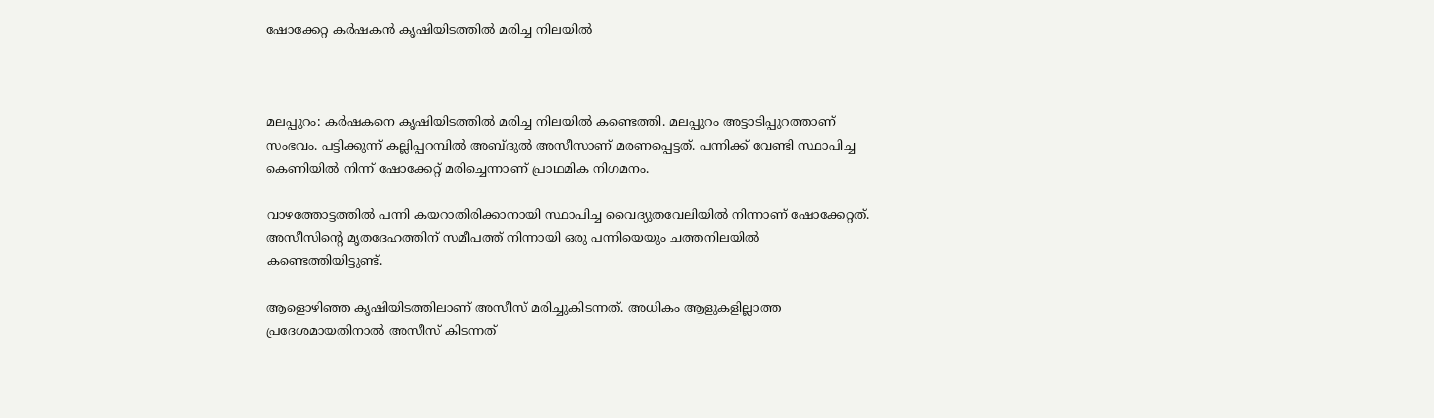ഷോക്കേറ്റ കർഷകൻ കൃഷിയിടത്തിൽ മരിച്ച നിലയിൽ



മലപ്പുറം: കർഷകനെ കൃഷിയിടത്തിൽ മരിച്ച നിലയിൽ കണ്ടെത്തി. മലപ്പുറം അട്ടാടിപ്പുറത്താണ് സംഭവം. പട്ടിക്കുന്ന് കല്ലിപ്പറമ്പിൽ അബ്ദുൽ അസീസാണ് മരണപ്പെട്ടത്. പന്നിക്ക് വേണ്ടി സ്ഥാപിച്ച കെണിയിൽ നിന്ന് ഷോക്കേറ്റ് മരിച്ചെന്നാണ് പ്രാഥമിക നിഗമനം.

വാഴത്തോട്ടത്തിൽ പന്നി കയറാതിരിക്കാനായി സ്ഥാപിച്ച വൈദ്യുതവേലിയിൽ നിന്നാണ് ഷോക്കേറ്റത്. അസീസിന്റെ മൃതദേഹത്തിന് സമീപത്ത് നിന്നായി ഒരു പന്നിയെയും ചത്തനിലയിൽ കണ്ടെത്തിയിട്ടുണ്ട്.

ആളൊഴിഞ്ഞ കൃഷിയിടത്തിലാണ് അസീസ് മരിച്ചുകിടന്നത്. അധികം ആളുകളില്ലാത്ത പ്രദേശമായതിനാൽ അസീസ് കിടന്നത്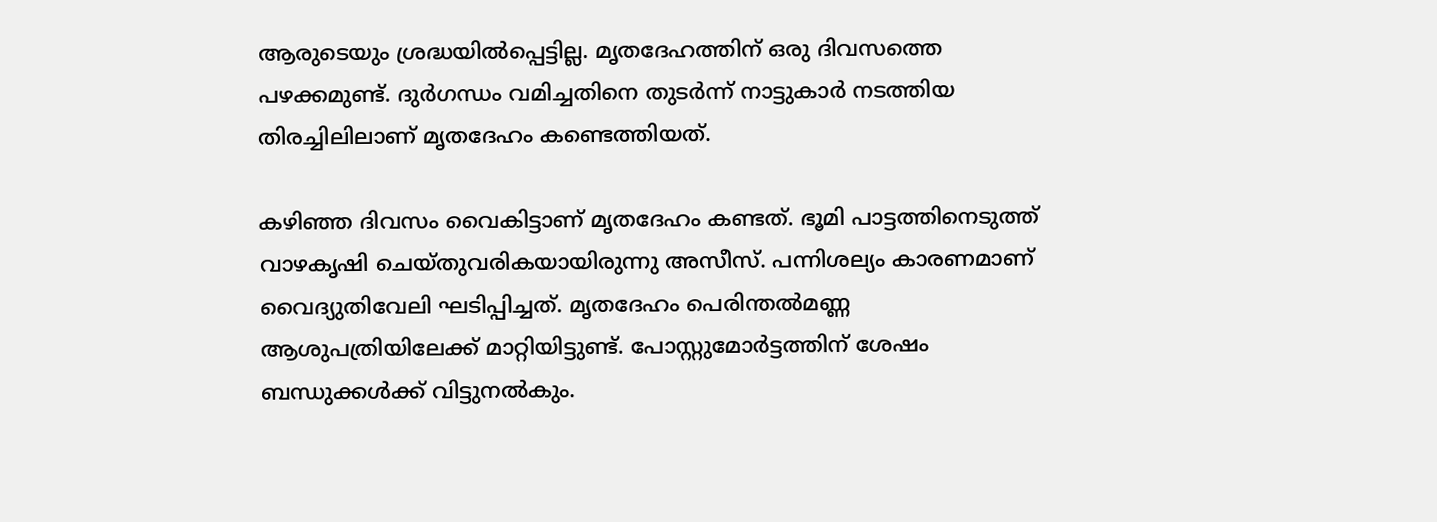ആരുടെയും ശ്രദ്ധയിൽപ്പെട്ടില്ല. മൃതദേഹത്തിന് ഒരു ദിവസത്തെ പഴക്കമുണ്ട്. ദുർഗന്ധം വമിച്ചതിനെ തുടർന്ന് നാട്ടുകാർ നടത്തിയ തിരച്ചിലിലാണ് മൃതദേഹം കണ്ടെത്തിയത്.

കഴിഞ്ഞ ദിവസം വൈകിട്ടാണ് മൃതദേഹം കണ്ടത്. ഭൂമി പാട്ടത്തിനെടുത്ത് വാഴകൃഷി ചെയ്തുവരികയായിരുന്നു അസീസ്. പന്നിശല്യം കാരണമാണ് വൈദ്യുതിവേലി ഘടിപ്പിച്ചത്. മൃതദേഹം പെരിന്തൽമണ്ണ ആശുപത്രിയിലേക്ക് മാറ്റിയിട്ടുണ്ട്. പോസ്റ്റുമോർട്ടത്തിന് ശേഷം ബന്ധുക്കൾക്ക് വിട്ടുനൽകും.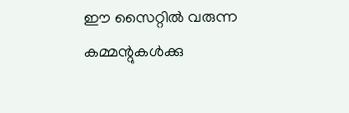ഈ സൈറ്റിൽ വരുന്ന കമ്മന്റുകൾക്കു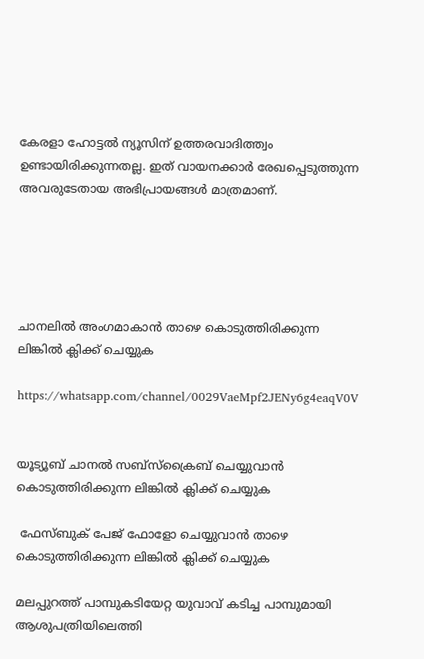കേരളാ ഹോട്ടൽ ന്യൂസിന് ഉത്തരവാദിത്ത്വം ഉണ്ടായിരിക്കുന്നതല്ല. ഇത് വായനക്കാർ രേഖപ്പെടുത്തുന്ന അവരുടേതായ അഭിപ്രായങ്ങൾ മാത്രമാണ്.





ചാനലിൽ അംഗമാകാൻ താഴെ കൊടുത്തിരിക്കുന്ന ലിങ്കിൽ ക്ലിക്ക് ചെയ്യുക

https://whatsapp.com/channel/0029VaeMpf2JENy6g4eaqV0V


യൂട്യൂബ് ചാനൽ സബ്സ്ക്രൈബ് ചെയ്യുവാൻ കൊടുത്തിരിക്കുന്ന ലിങ്കിൽ ക്ലിക്ക് ചെയ്യുക

 ഫേസ്ബുക് പേജ് ഫോളോ ചെയ്യുവാൻ താഴെ കൊടുത്തിരിക്കുന്ന ലിങ്കിൽ ക്ലിക്ക് ചെയ്യുക

മലപ്പുറത്ത് പാമ്പുകടിയേറ്റ യുവാവ് കടിച്ച പാമ്പുമായി ആശുപത്രിയിലെത്തി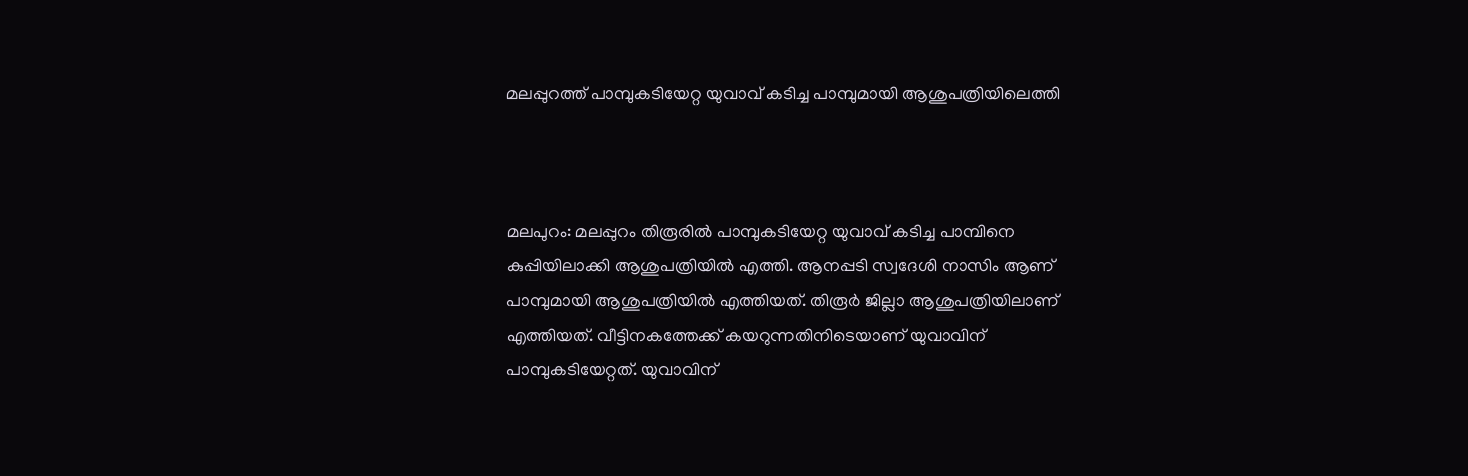മലപ്പുറത്ത് പാമ്പുകടിയേറ്റ യുവാവ് കടിച്ച പാമ്പുമായി ആശുപത്രിയിലെത്തി



മലപുറം: മലപ്പുറം തിരൂരിൽ പാമ്പുകടിയേറ്റ യുവാവ് കടിച്ച പാമ്പിനെ കുപ്പിയിലാക്കി ആശുപത്രിയിൽ എത്തി. ആനപ്പടി സ്വദേശി നാസിം ആണ് പാമ്പുമായി ആശുപത്രിയിൽ എത്തിയത്. തിരൂർ ജില്ലാ ആശുപത്രിയിലാണ് എത്തിയത്. വീട്ടിനകത്തേക്ക് കയറുന്നതിനിടെയാണ് യുവാവിന് പാമ്പുകടിയേറ്റത്. യുവാവിന്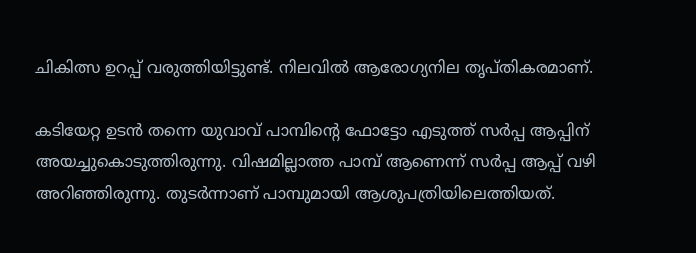ചികിത്സ ഉറപ്പ് വരുത്തിയിട്ടുണ്ട്. നിലവിൽ ആരോഗ്യനില തൃപ്തികരമാണ്.

കടിയേറ്റ ഉടൻ തന്നെ യുവാവ് പാമ്പിൻ്റെ ഫോട്ടോ എടുത്ത് സ‍ർപ്പ ആപ്പിന് അയച്ചുകൊടുത്തിരുന്നു. വിഷമില്ലാത്ത പാമ്പ് ആണെന്ന് സർപ്പ ആപ്പ് വഴി അറിഞ്ഞിരുന്നു. തുടർന്നാണ് പാമ്പുമായി ആശുപത്രിയിലെത്തിയത്.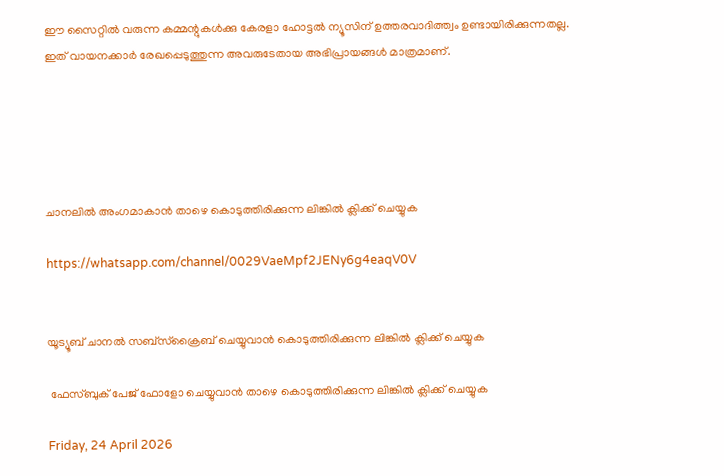ഈ സൈറ്റിൽ വരുന്ന കമ്മന്റുകൾക്കു കേരളാ ഹോട്ടൽ ന്യൂസിന് ഉത്തരവാദിത്ത്വം ഉണ്ടായിരിക്കുന്നതല്ല. ഇത് വായനക്കാർ രേഖപ്പെടുത്തുന്ന അവരുടേതായ അഭിപ്രായങ്ങൾ മാത്രമാണ്.





ചാനലിൽ അംഗമാകാൻ താഴെ കൊടുത്തിരിക്കുന്ന ലിങ്കിൽ ക്ലിക്ക് ചെയ്യുക

https://whatsapp.com/channel/0029VaeMpf2JENy6g4eaqV0V


യൂട്യൂബ് ചാനൽ സബ്സ്ക്രൈബ് ചെയ്യുവാൻ കൊടുത്തിരിക്കുന്ന ലിങ്കിൽ ക്ലിക്ക് ചെയ്യുക

 ഫേസ്ബുക് പേജ് ഫോളോ ചെയ്യുവാൻ താഴെ കൊടുത്തിരിക്കുന്ന ലിങ്കിൽ ക്ലിക്ക് ചെയ്യുക

Friday, 24 April 2026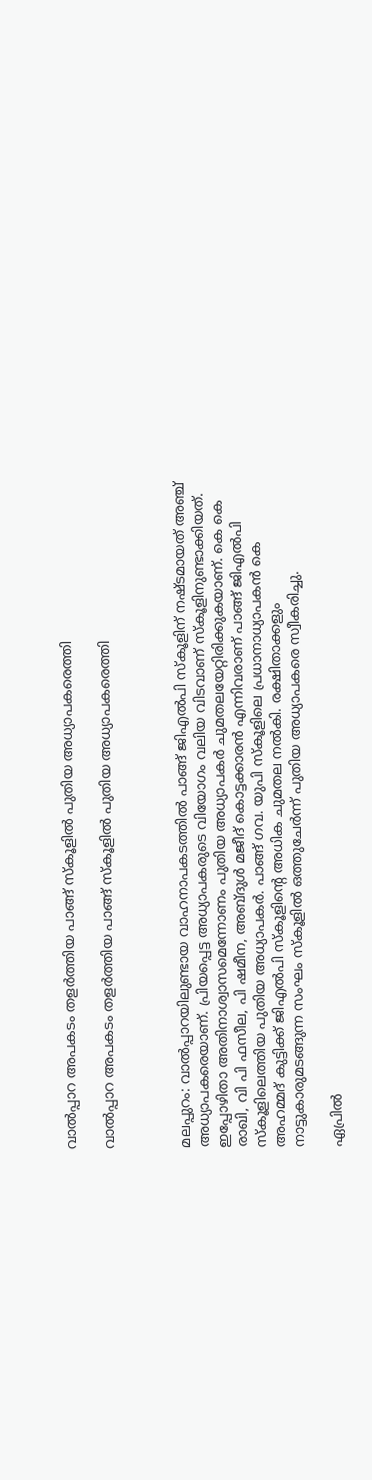വാല്‍പ്പാറ അപകടം തളര്‍ത്തിയ പാങ്ങ് സ്‌കൂളില്‍ പുതിയ അധ്യാപകരെത്തി

വാല്‍പ്പാറ അപകടം തളര്‍ത്തിയ പാങ്ങ് സ്‌കൂളില്‍ പുതിയ അധ്യാപകരെത്തി



മലപ്പുറം: വാല്‍പ്പാറയിലുണ്ടായ വാഹനാപകടത്തില്‍ പാങ്ങ് ജിഎല്‍പി സ്‌കൂളിന് നഷ്ടമായത് അഞ്ച് അധ്യാപകരെയാണ്. പ്രിയപ്പെട്ട അധ്യാപകരുടെ വിയോഗം വലിയ വിടവാണ് സ്‌കൂളിനുണ്ടാക്കിയത്. ഇപ്പോഴിതാ അതിനാശ്വാസമെന്നോണം പുതിയ അധ്യാപകര്‍ ചുമതലയേറ്റിരിക്കുകയാണ്. കെ കെ രാഖി, വി പി ഫസീല, പി ഷമീന, അബ്ദുള്‍ മജീദ് കൊട്ടക്കാരന്‍ എന്നിവരാണ് പാങ്ങ് ജിഎല്‍പി സ്‌കൂളിലെത്തിയ പുതിയ അധ്യാപകര്‍. പാങ്ങ് ഗവ. യുപി സ്‌കൂളിലെ പ്രധാനാധ്യാപകന്‍ കെ അഹമ്മദ് കുട്ടിക്ക് ജിഎല്‍പി സ്‌കൂളിന്റെ അധിക ചുമതല നല്‍കി. രക്ഷിതാക്കളും നാട്ടുകാരുമടങ്ങുന്ന സംഘം സ്‌കൂളില്‍ ഒത്തുചേര്‍ന്ന് പുതിയ അധ്യാപകരെ സ്വീകരിച്ചു.

ഏപ്രിൽ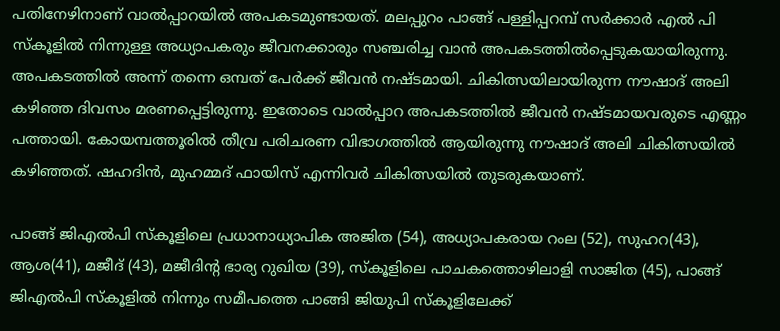പതിനേഴിനാണ് വാല്‍പ്പാറയില്‍ അപകടമുണ്ടായത്. മലപ്പുറം പാങ്ങ് പള്ളിപ്പറമ്പ് സര്‍ക്കാര്‍ എല്‍ പി സ്‌കൂളില്‍ നിന്നുള്ള അധ്യാപകരും ജീവനക്കാരും സഞ്ചരിച്ച വാന്‍ അപകടത്തില്‍പ്പെടുകയായിരുന്നു. അപകടത്തില്‍ അന്ന് തന്നെ ഒമ്പത് പേര്‍ക്ക് ജീവൻ നഷ്ടമായി. ചികിത്സയിലായിരുന്ന നൗഷാദ് അലി കഴിഞ്ഞ ദിവസം മരണപ്പെട്ടിരുന്നു. ഇതോടെ വാൽപ്പാറ അപകടത്തിൽ ജീവൻ നഷ്ടമായവരുടെ എണ്ണം പത്തായി. കോയമ്പത്തൂരില്‍ തീവ്ര പരിചരണ വിഭാഗത്തില്‍ ആയിരുന്നു നൗഷാദ് അലി ചികിത്സയില്‍ കഴിഞ്ഞത്. ഷഹദിന്‍, മുഹമ്മദ് ഫായിസ് എന്നിവര്‍ ചികിത്സയില്‍ തുടരുകയാണ്.

പാങ്ങ് ജിഎല്‍പി സ്‌കൂളിലെ പ്രധാനാധ്യാപിക അജിത (54), അധ്യാപകരായ റംല (52), സുഹറ(43), ആശ(41), മജീദ് (43), മജീദിന്റ ഭാര്യ റുഖിയ (39), സ്‌കൂളിലെ പാചകത്തൊഴിലാളി സാജിത (45), പാങ്ങ് ജിഎല്‍പി സ്‌കൂളില്‍ നിന്നും സമീപത്തെ പാങ്ങി ജിയുപി സ്‌കൂളിലേക്ക്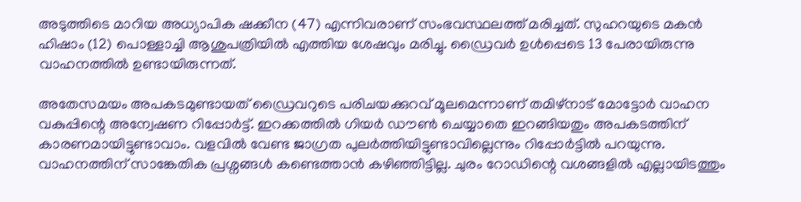അടുത്തിടെ മാറിയ അധ്യാപിക ഷക്കീന (47) എന്നിവരാണ് സംഭവസ്ഥലത്ത് മരിച്ചത്. സുഹറയുടെ മകന്‍ ഹിഷാം (12) പൊള്ളാച്ചി ആശുപത്രിയില്‍ എത്തിയ ശേഷവും മരിച്ചു. ഡ്രൈവര്‍ ഉള്‍പ്പെടെ 13 പേരായിരുന്നു വാഹനത്തില്‍ ഉണ്ടായിരുന്നത്.

അതേസമയം അപകടമുണ്ടായത് ഡ്രൈവറുടെ പരിചയക്കുറവ് മൂലമെന്നാണ് തമിഴ്‌നാട് മോട്ടോര്‍ വാഹന വകുപ്പിന്റെ അന്വേഷണ റിപ്പോര്‍ട്ട്. ഇറക്കത്തില്‍ ഗിയര്‍ ഡൗണ്‍ ചെയ്യാതെ ഇറങ്ങിയതും അപകടത്തിന് കാരണമായിട്ടുണ്ടാവാം. വളവില്‍ വേണ്ട ജാഗ്രത പുലര്‍ത്തിയിട്ടുണ്ടാവില്ലെന്നും റിപ്പോര്‍ട്ടില്‍ പറയുന്നു. വാഹനത്തിന് സാങ്കേതിക പ്രശ്നങ്ങള്‍ കണ്ടെത്താന്‍ കഴിഞ്ഞിട്ടില്ല. ചുരം റോഡിന്റെ വശങ്ങളില്‍ എല്ലായിടത്തും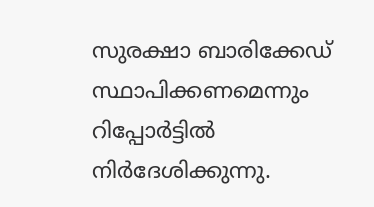സുരക്ഷാ ബാരിക്കേഡ് സ്ഥാപിക്കണമെന്നും റിപ്പോര്‍ട്ടില്‍ നിര്‍ദേശിക്കുന്നു.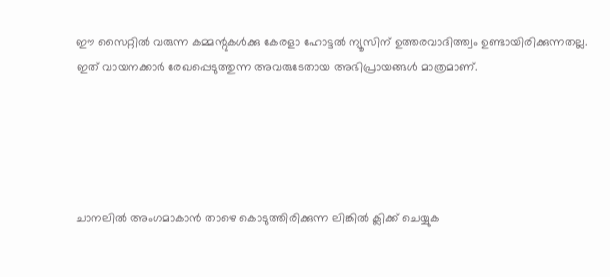ഈ സൈറ്റിൽ വരുന്ന കമ്മന്റുകൾക്കു കേരളാ ഹോട്ടൽ ന്യൂസിന് ഉത്തരവാദിത്ത്വം ഉണ്ടായിരിക്കുന്നതല്ല. ഇത് വായനക്കാർ രേഖപ്പെടുത്തുന്ന അവരുടേതായ അഭിപ്രായങ്ങൾ മാത്രമാണ്.





ചാനലിൽ അംഗമാകാൻ താഴെ കൊടുത്തിരിക്കുന്ന ലിങ്കിൽ ക്ലിക്ക് ചെയ്യുക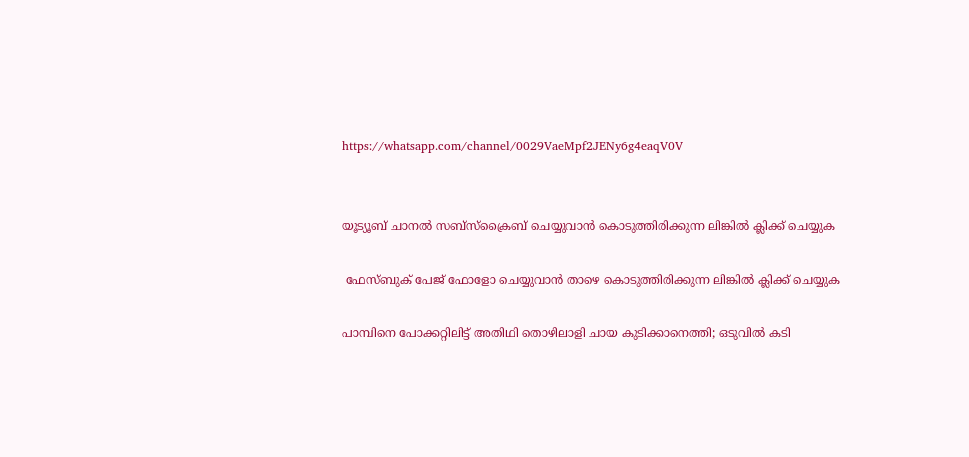https://whatsapp.com/channel/0029VaeMpf2JENy6g4eaqV0V


യൂട്യൂബ് ചാനൽ സബ്സ്ക്രൈബ് ചെയ്യുവാൻ കൊടുത്തിരിക്കുന്ന ലിങ്കിൽ ക്ലിക്ക് ചെയ്യുക

 ഫേസ്ബുക് പേജ് ഫോളോ ചെയ്യുവാൻ താഴെ കൊടുത്തിരിക്കുന്ന ലിങ്കിൽ ക്ലിക്ക് ചെയ്യുക

പാമ്പിനെ പോക്കറ്റിലിട്ട് അതിഥി തൊഴിലാളി ചായ കുടിക്കാനെത്തി; ഒടുവിൽ കടി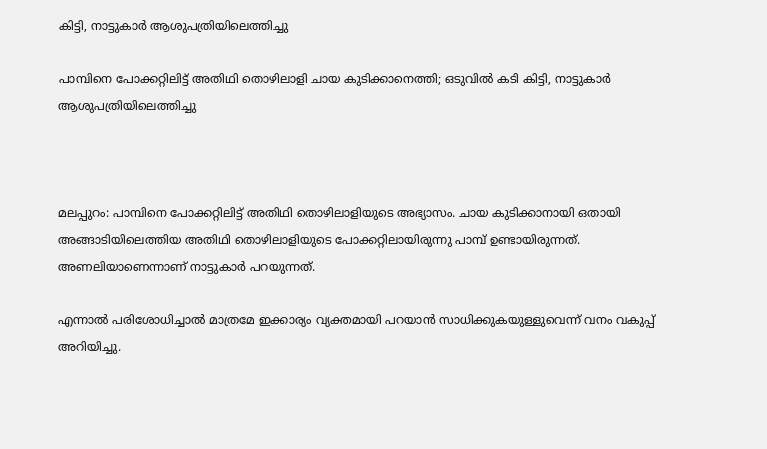കിട്ടി, നാട്ടുകാർ ആശുപത്രിയിലെത്തിച്ചു

പാമ്പിനെ പോക്കറ്റിലിട്ട് അതിഥി തൊഴിലാളി ചായ കുടിക്കാനെത്തി; ഒടുവിൽ കടി കിട്ടി, നാട്ടുകാർ ആശുപത്രിയിലെത്തിച്ചു



മലപ്പുറം: പാമ്പിനെ പോക്കറ്റിലിട്ട് അതിഥി തൊഴിലാളിയുടെ അഭ്യാസം. ചായ കുടിക്കാനായി ഒതായി അങ്ങാടിയിലെത്തിയ അതിഥി തൊഴിലാളിയുടെ പോക്കറ്റിലായിരുന്നു പാമ്പ് ഉണ്ടായിരുന്നത്. അണലിയാണെന്നാണ് നാട്ടുകാര്‍ പറയുന്നത്.

എന്നാല്‍ പരിശോധിച്ചാല്‍ മാത്രമേ ഇക്കാര്യം വ്യക്തമായി പറയാന്‍ സാധിക്കുകയുള്ളുവെന്ന് വനം വകുപ്പ് അറിയിച്ചു.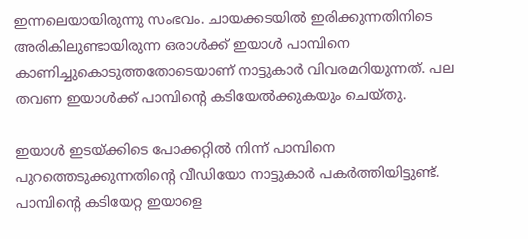ഇന്നലെയായിരുന്നു സംഭവം. ചായക്കടയില്‍ ഇരിക്കുന്നതിനിടെ അരികിലുണ്ടായിരുന്ന ഒരാള്‍ക്ക് ഇയാള്‍ പാമ്പിനെ കാണിച്ചുകൊടുത്തതോടെയാണ് നാട്ടുകാര്‍ വിവരമറിയുന്നത്. പല തവണ ഇയാള്‍ക്ക് പാമ്പിന്റെ കടിയേല്‍ക്കുകയും ചെയ്തു.

ഇയാള്‍ ഇടയ്ക്കിടെ പോക്കറ്റില്‍ നിന്ന് പാമ്പിനെ പുറത്തെടുക്കുന്നതിന്റെ വീഡിയോ നാട്ടുകാര്‍ പകര്‍ത്തിയിട്ടുണ്ട്. പാമ്പിന്റെ കടിയേറ്റ ഇയാളെ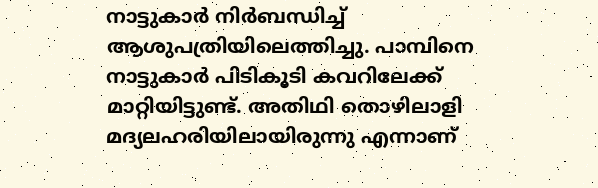നാട്ടുകാര്‍ നിര്‍ബന്ധിച്ച് ആശുപത്രിയിലെത്തിച്ചു. പാമ്പിനെ നാട്ടുകാര്‍ പിടികൂടി കവറിലേക്ക് മാറ്റിയിട്ടുണ്ട്. അതിഥി തൊഴിലാളി മദ്യലഹരിയിലായിരുന്നു എന്നാണ്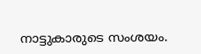നാട്ടുകാരുടെ സംശയം.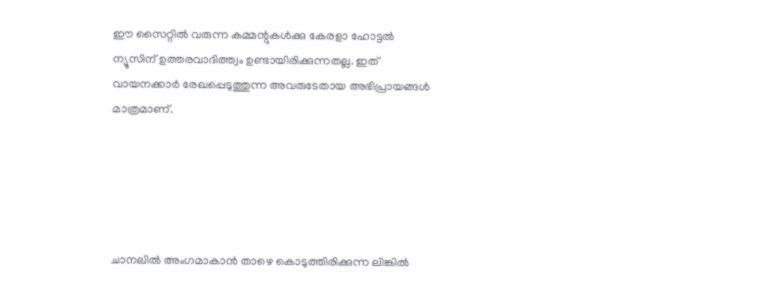ഈ സൈറ്റിൽ വരുന്ന കമ്മന്റുകൾക്കു കേരളാ ഹോട്ടൽ ന്യൂസിന് ഉത്തരവാദിത്ത്വം ഉണ്ടായിരിക്കുന്നതല്ല. ഇത് വായനക്കാർ രേഖപ്പെടുത്തുന്ന അവരുടേതായ അഭിപ്രായങ്ങൾ മാത്രമാണ്.





ചാനലിൽ അംഗമാകാൻ താഴെ കൊടുത്തിരിക്കുന്ന ലിങ്കിൽ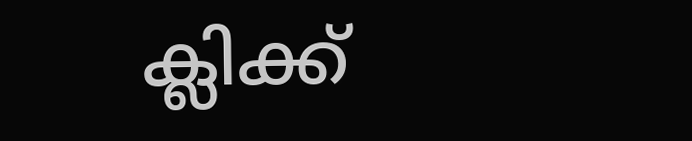ക്ലിക്ക്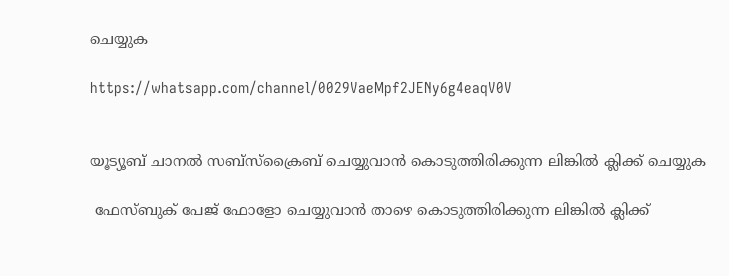ചെയ്യുക

https://whatsapp.com/channel/0029VaeMpf2JENy6g4eaqV0V


യൂട്യൂബ് ചാനൽ സബ്സ്ക്രൈബ് ചെയ്യുവാൻ കൊടുത്തിരിക്കുന്ന ലിങ്കിൽ ക്ലിക്ക് ചെയ്യുക

 ഫേസ്ബുക് പേജ് ഫോളോ ചെയ്യുവാൻ താഴെ കൊടുത്തിരിക്കുന്ന ലിങ്കിൽ ക്ലിക്ക്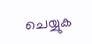ചെയ്യുക